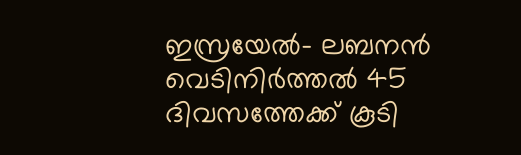ഇസ്രയേൽ- ലബനൻ വെടിനിർത്തൽ 45 ദിവസത്തേക്ക് കൂടി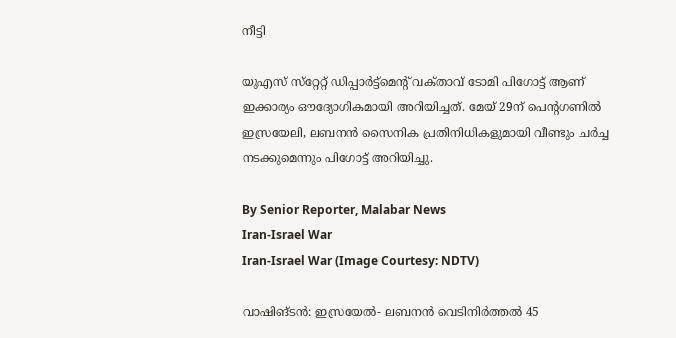നീട്ടി

യുഎസ് സ്‌റ്റേറ്റ് ഡിപ്പാർട്ട്മെന്റ് വക്‌താവ്‌ ടോമി പിഗോട്ട് ആണ് ഇക്കാര്യം ഔദ്യോഗികമായി അറിയിച്ചത്. മേയ് 29ന് പെന്റഗണിൽ ഇസ്രയേലി, ലബനൻ സൈനിക പ്രതിനിധികളുമായി വീണ്ടും ചർച്ച നടക്കുമെന്നും പിഗോട്ട് അറിയിച്ചു.

By Senior Reporter, Malabar News
Iran-Israel War
Iran-Israel War (Image Courtesy: NDTV)

വാഷിങ്ടൻ: ഇസ്രയേൽ- ലബനൻ വെടിനിർത്തൽ 45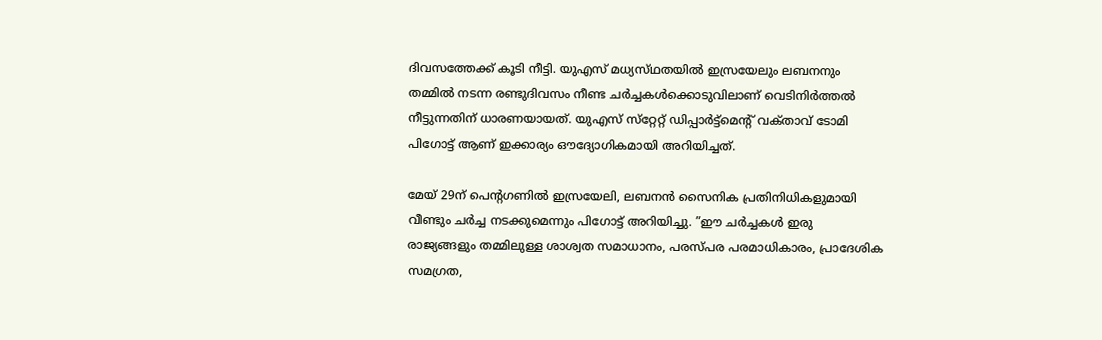ദിവസത്തേക്ക് കൂടി നീട്ടി. യുഎസ് മധ്യസ്‌ഥതയിൽ ഇസ്രയേലും ലബനനും തമ്മിൽ നടന്ന രണ്ടുദിവസം നീണ്ട ചർച്ചകൾക്കൊടുവിലാണ് വെടിനിർത്തൽ നീട്ടുന്നതിന് ധാരണയായത്. യുഎസ് സ്‌റ്റേറ്റ് ഡിപ്പാർട്ട്മെന്റ് വക്‌താവ്‌ ടോമി പിഗോട്ട് ആണ് ഇക്കാര്യം ഔദ്യോഗികമായി അറിയിച്ചത്.

മേയ് 29ന് പെന്റഗണിൽ ഇസ്രയേലി, ലബനൻ സൈനിക പ്രതിനിധികളുമായി വീണ്ടും ചർച്ച നടക്കുമെന്നും പിഗോട്ട് അറിയിച്ചു. ”ഈ ചർച്ചകൾ ഇരു രാജ്യങ്ങളും തമ്മിലുള്ള ശാശ്വത സമാധാനം, പരസ്‌പര പരമാധികാരം, പ്രാദേശിക സമഗ്രത,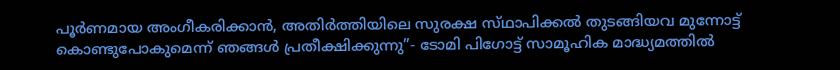പൂർണമായ അംഗീകരിക്കാൻ, അതിർത്തിയിലെ സുരക്ഷ സ്‌ഥാപിക്കൽ തുടങ്ങിയവ മുന്നോട്ട് കൊണ്ടുപോകുമെന്ന് ഞങ്ങൾ പ്രതീക്ഷിക്കുന്നു”- ടോമി പിഗോട്ട് സാമൂഹിക മാദ്ധ്യമത്തിൽ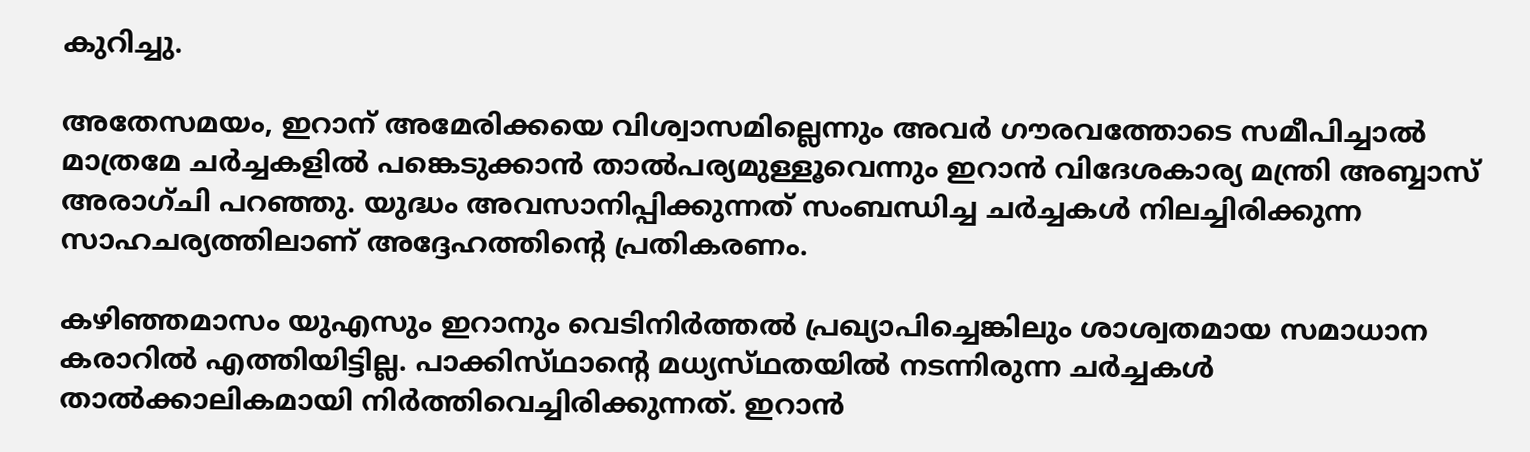കുറിച്ചു.

അതേസമയം, ഇറാന് അമേരിക്കയെ വിശ്വാസമില്ലെന്നും അവർ ഗൗരവത്തോടെ സമീപിച്ചാൽ മാത്രമേ ചർച്ചകളിൽ പങ്കെടുക്കാൻ താൽപര്യമുള്ളൂവെന്നും ഇറാൻ വിദേശകാര്യ മന്ത്രി അബ്ബാസ് അരാഗ്‌ചി പറഞ്ഞു. യുദ്ധം അവസാനിപ്പിക്കുന്നത് സംബന്ധിച്ച ചർച്ചകൾ നിലച്ചിരിക്കുന്ന സാഹചര്യത്തിലാണ് അദ്ദേഹത്തിന്റെ പ്രതികരണം.

കഴിഞ്ഞമാസം യുഎസും ഇറാനും വെടിനിർത്തൽ പ്രഖ്യാപിച്ചെങ്കിലും ശാശ്വതമായ സമാധാന കരാറിൽ എത്തിയിട്ടില്ല. പാക്കിസ്‌ഥാന്റെ മധ്യസ്‌ഥതയിൽ നടന്നിരുന്ന ചർച്ചകൾ താൽക്കാലികമായി നിർത്തിവെച്ചിരിക്കുന്നത്. ഇറാൻ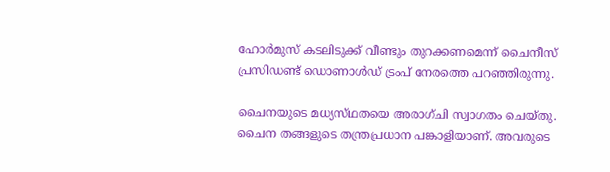ഹോർമുസ് കടലിടുക്ക് വീണ്ടും തുറക്കണമെന്ന് ചൈനീസ് പ്രസിഡണ്ട് ഡൊണാൾഡ് ട്രംപ് നേരത്തെ പറഞ്ഞിരുന്നു.

ചൈനയുടെ മധ്യസ്‌ഥതയെ അരാഗ്‌ചി സ്വാഗതം ചെയ്‌തു. ചൈന തങ്ങളുടെ തന്ത്രപ്രധാന പങ്കാളിയാണ്. അവരുടെ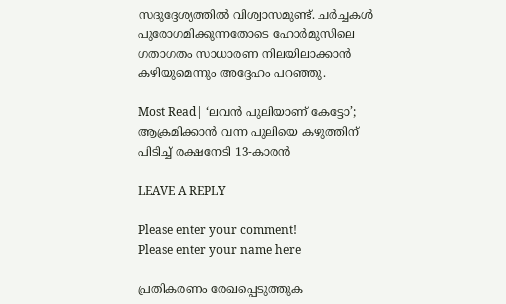സദുദ്ദേശ്യത്തിൽ വിശ്വാസമുണ്ട്. ചർച്ചകൾ പുരോഗമിക്കുന്നതോടെ ഹോർമുസിലെ ഗതാഗതം സാധാരണ നിലയിലാക്കാൻ കഴിയുമെന്നും അദ്ദേഹം പറഞ്ഞു.

Most Read| ‘ലവൻ പുലിയാണ് കേട്ടോ’; ആക്രമിക്കാൻ വന്ന പുലിയെ കഴുത്തിന് പിടിച്ച് രക്ഷനേടി 13-കാരൻ

LEAVE A REPLY

Please enter your comment!
Please enter your name here

പ്രതികരണം രേഖപ്പെടുത്തുക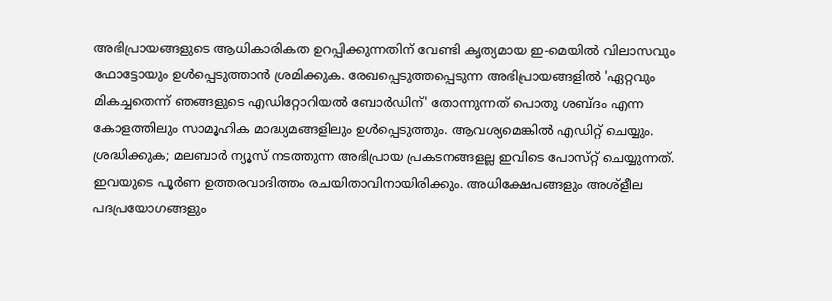അഭിപ്രായങ്ങളുടെ ആധികാരികത ഉറപ്പിക്കുന്നതിന് വേണ്ടി കൃത്യമായ ഇ-മെയിൽ വിലാസവും ഫോട്ടോയും ഉൾപ്പെടുത്താൻ ശ്രമിക്കുക. രേഖപ്പെടുത്തപ്പെടുന്ന അഭിപ്രായങ്ങളിൽ 'ഏറ്റവും മികച്ചതെന്ന് ഞങ്ങളുടെ എഡിറ്റോറിയൽ ബോർഡിന്' തോന്നുന്നത് പൊതു ശബ്‌ദം എന്ന കോളത്തിലും സാമൂഹിക മാദ്ധ്യമങ്ങളിലും ഉൾപ്പെടുത്തും. ആവശ്യമെങ്കിൽ എഡിറ്റ് ചെയ്യും. ശ്രദ്ധിക്കുക; മലബാർ ന്യൂസ് നടത്തുന്ന അഭിപ്രായ പ്രകടനങ്ങളല്ല ഇവിടെ പോസ്‌റ്റ് ചെയ്യുന്നത്. ഇവയുടെ പൂർണ ഉത്തരവാദിത്തം രചയിതാവിനായിരിക്കും. അധിക്ഷേപങ്ങളും അശ്‌ളീല പദപ്രയോഗങ്ങളും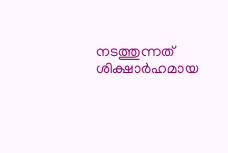നടത്തുന്നത് ശിക്ഷാർഹമായ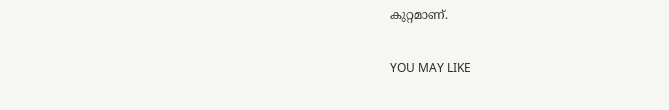കുറ്റമാണ്.

YOU MAY LIKE